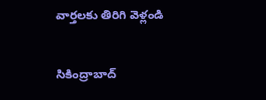వార్తలకు తిరిగి వెళ్లండి

సికింద్రాబాద్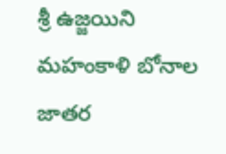శ్రీ ఉజ్జయిని మహంకాళి బోనాల జాతర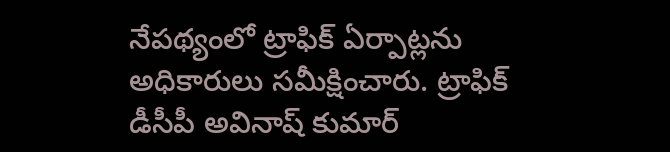నేపథ్యంలో ట్రాఫిక్ ఏర్పాట్లను అధికారులు సమీక్షించారు. ట్రాఫిక్ డీసీపీ అవినాష్ కుమార్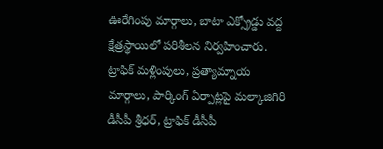ఊరేగింపు మార్గాలు, బాటా ఎక్స్రోడ్డు వద్ద క్షేత్రస్థాయిలో పరిశీలన నిర్వహించారు.
ట్రాఫిక్ మళ్లింపులు, ప్రత్యామ్నాయ మార్గాలు, పార్కింగ్ ఏర్పాట్లపై మల్కాజిగిరి డీసీపీ శ్రీధర్, ట్రాఫిక్ డీసీపీ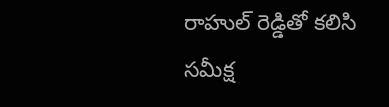రాహుల్ రెడ్డితో కలిసి సమీక్ష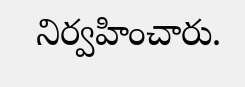నిర్వహించారు.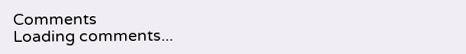Comments
Loading comments...